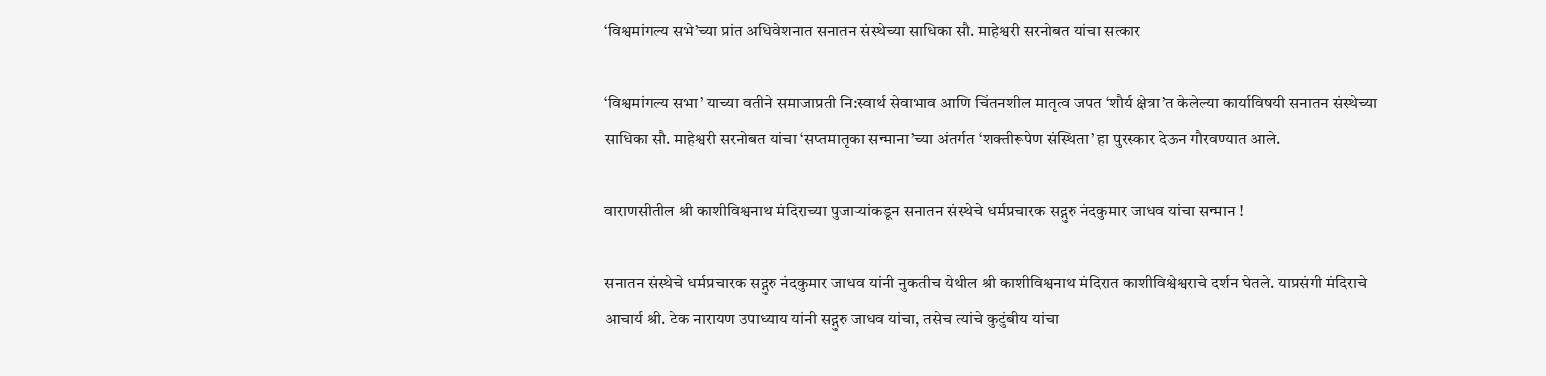‘विश्वमांगल्य सभे’च्या प्रांत अधिवेशनात सनातन संस्थेच्या साधिका सौ. माहेश्वरी सरनोबत यांचा सत्कार

‘विश्वमांगल्य सभा’ याच्या वतीने समाजाप्रती नि:स्वार्थ सेवाभाव आणि चिंतनशील मातृत्व जपत ‘शौर्य क्षेत्रा’त केलेल्या कार्याविषयी सनातन संस्थेच्या साधिका सौ. माहेश्वरी सरनोबत यांचा ‘सप्तमातृका सन्माना’च्या अंतर्गत ‘शक्तीरूपेण संस्थिता’ हा पुरस्कार देऊन गौरवण्यात आले.

वाराणसीतील श्री काशीविश्वनाथ मंदिराच्या पुजार्‍यांकडून सनातन संस्थेचे धर्मप्रचारक सद्गुरु नंदकुमार जाधव यांचा सन्मान !

सनातन संस्थेचे धर्मप्रचारक सद्गुरु नंदकुमार जाधव यांनी नुकतीच येथील श्री काशीविश्वनाथ मंदिरात काशीविश्वेश्वराचे दर्शन घेतले. याप्रसंगी मंदिराचे आचार्य श्री. टेक नारायण उपाध्याय यांनी सद्गुरु जाधव यांचा, तसेच त्यांचे कुटुंबीय यांचा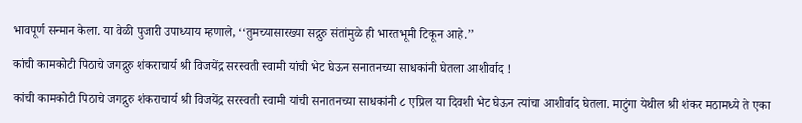भावपूर्ण सन्मान केला. या वेळी पुजारी उपाध्याय म्हणाले, ‘‘तुमच्यासारख्या सद्गुरु संतांमुळे ही भारतभूमी टिकून आहे.’’

कांची कामकोटी पिठाचे जगद्गुरु शंकराचार्य श्री विजयेंद्र सरस्वती स्वामी यांची भेट घेऊन सनातनच्या साधकांनी घेतला आशीर्वाद !

कांची कामकोटी पिठाचे जगद्गुरु शंकराचार्य श्री विजयेंद्र सरस्वती स्वामी यांची सनातनच्या साधकांनी ८ एप्रिल या दिवशी भेट घेऊन त्यांचा आशीर्वाद घेतला. माटुंगा येथील श्री शंकर मठामध्ये ते एका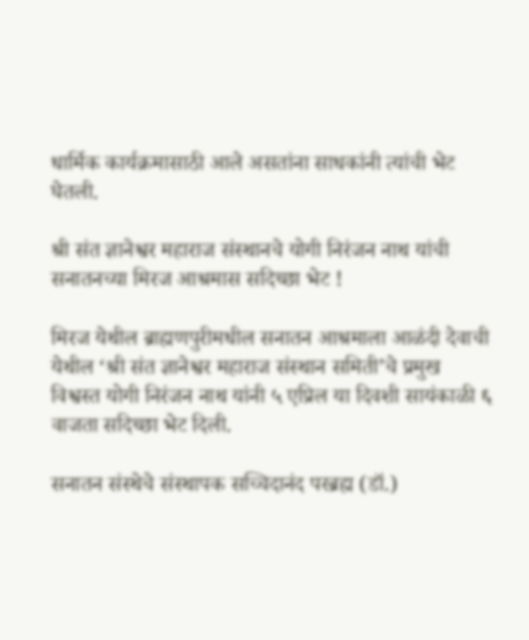धार्मिक कार्यक्रमासाठी आले असतांना साधकांनी त्यांची भेट घेतली.

श्री संत ज्ञानेश्वर महाराज संस्थानचे योगी निरंजन नाथ यांची सनातनच्या मिरज आश्रमास सदिच्छा भेट !

मिरज येथील ब्राह्मणपुरीमधील सनातन आश्रमाला आळंदी देवाची येथील ‘श्री संत ज्ञानेश्वर महाराज संस्थान समिती’चे प्रमुख विश्वस्त योगी निरंजन नाथ यांनी ५ एप्रिल या दिवशी सायंकाळी ६ वाजता सदिच्छा भेट दिली.

सनातन संस्थेचे संस्थापक सच्चिदानंद परब्रह्म (डॉ.)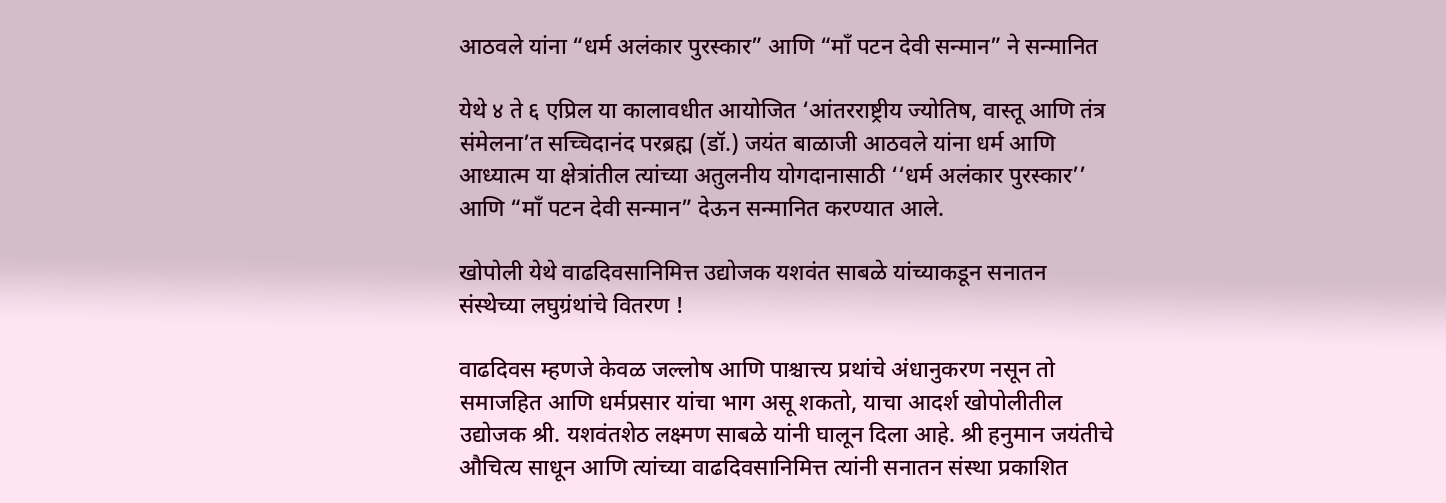आठवले यांना “धर्म अलंकार पुरस्कार” आणि “माँ पटन देवी सन्मान” ने सन्मानित

येथे ४ ते ६ एप्रिल या कालावधीत आयोजित ‘आंतरराष्ट्रीय ज्योतिष, वास्तू आणि तंत्र संमेलना’त सच्चिदानंद परब्रह्म (डॉ.) जयंत बाळाजी आठवले यांना धर्म आणि आध्यात्म या क्षेत्रांतील त्यांच्या अतुलनीय योगदानासाठी ‘‘धर्म अलंकार पुरस्कार’’ आणि “माँ पटन देवी सन्मान” देऊन सन्मानित करण्यात आले.

खोपोली येथे वाढदिवसानिमित्त उद्योजक यशवंत साबळे यांच्याकडून सनातन संस्थेच्या लघुग्रंथांचे वितरण !

वाढदिवस म्हणजे केवळ जल्लोष आणि पाश्चात्त्य प्रथांचे अंधानुकरण नसून तो समाजहित आणि धर्मप्रसार यांचा भाग असू शकतो, याचा आदर्श खोपोलीतील उद्योजक श्री. यशवंतशेठ लक्ष्मण साबळे यांनी घालून दिला आहे. श्री हनुमान जयंतीचे औचित्य साधून आणि त्यांच्या वाढदिवसानिमित्त त्यांनी सनातन संस्था प्रकाशित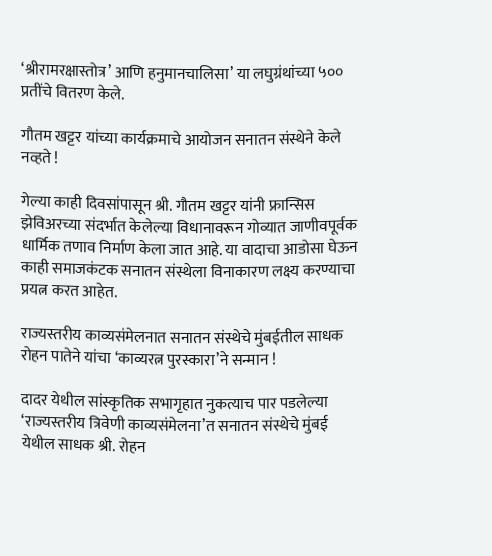‘श्रीरामरक्षास्तोत्र’ आणि हनुमानचालिसा’ या लघुग्रंथांच्या ५०० प्रतींचे वितरण केले.

गौतम खट्टर यांच्या कार्यक्रमाचे आयोजन सनातन संस्थेने केले नव्हते !

गेल्या काही दिवसांपासून श्री. गौतम खट्टर यांनी फ्रान्सिस झेविअरच्या संदर्भात केलेल्या विधानावरून गोव्यात जाणीवपूर्वक धार्मिक तणाव निर्माण केला जात आहे. या वादाचा आडोसा घेऊन काही समाजकंटक सनातन संस्थेला विनाकारण लक्ष्य करण्याचा प्रयत्न करत आहेत.

राज्यस्तरीय काव्यसंमेलनात सनातन संस्थेचे मुंबईतील साधक रोहन पातेने यांचा ‘काव्यरत्न पुरस्कारा’ने सन्मान !

दादर येथील सांस्कृतिक सभागृहात नुकत्याच पार पडलेल्या ‘राज्यस्तरीय त्रिवेणी काव्यसंमेलना’त सनातन संस्थेचे मुंबई येथील साधक श्री. रोहन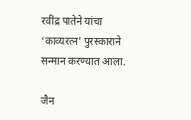रवींद्र पातेने यांचा ‘काव्यरत्न’ पुरस्काराने सन्मान करण्यात आला.

जैन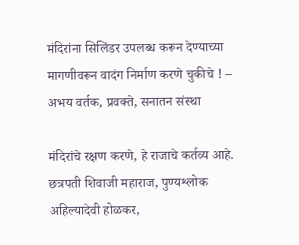मंदिरांना सिलिंडर उपलब्ध करून देण्याच्या मागणीवरून वादंग निर्माण करणे चुकीचे ! – अभय वर्तक, प्रवक्ते, सनातन संस्था

मंदिरांचे रक्षण करणे, हे राजाचे कर्तव्य आहे. छत्रपती शिवाजी महाराज, पुण्यश्लोक अहिल्यादेवी होळकर,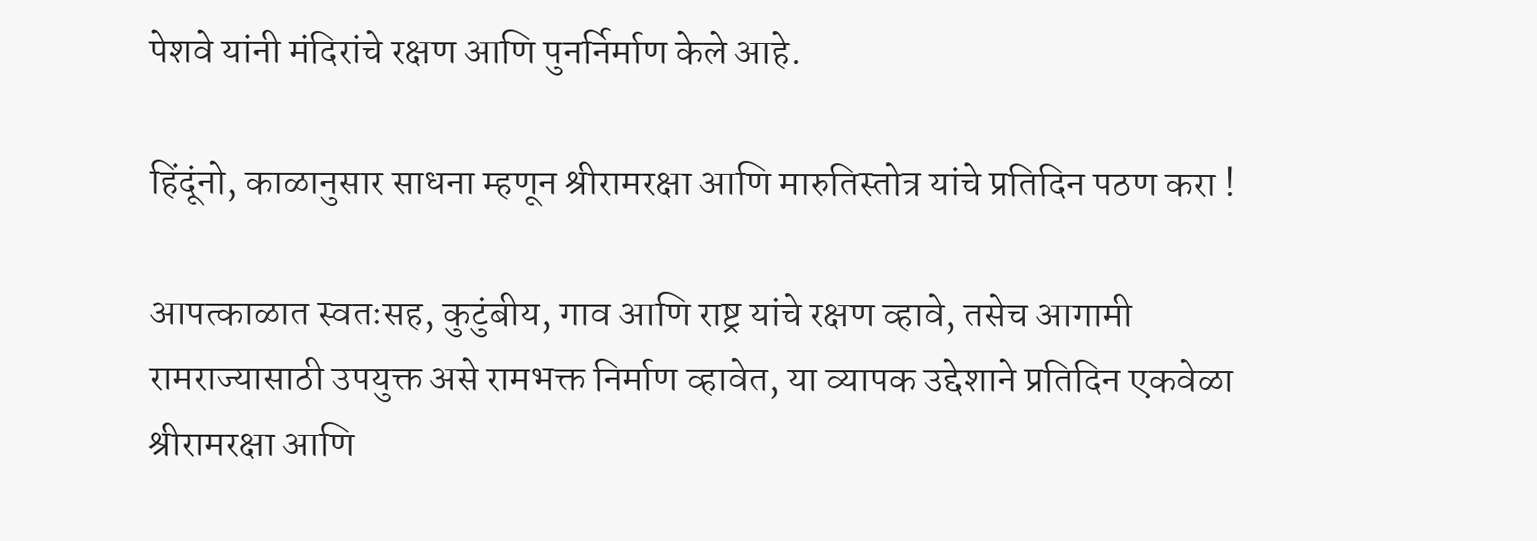पेशवे यांनी मंदिरांचे रक्षण आणि पुनर्निर्माण केले आहे.

हिंदूंनो, काळानुसार साधना म्हणून श्रीरामरक्षा आणि मारुतिस्तोत्र यांचे प्रतिदिन पठण करा !

आपत्काळात स्वतःसह, कुटुंबीय, गाव आणि राष्ट्र यांचे रक्षण व्हावे, तसेच आगामी रामराज्यासाठी उपयुक्त असे रामभक्त निर्माण व्हावेत, या व्यापक उद्देशाने प्रतिदिन एकवेळा श्रीरामरक्षा आणि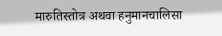मारुतिस्तोत्र अथवा हनुमानचालिसा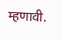म्हणावी.